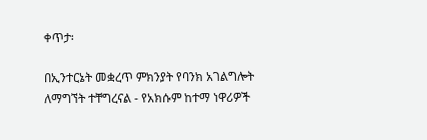ቀጥታ፡

በኢንተርኔት መቋረጥ ምክንያት የባንክ አገልግሎት ለማግኘት ተቸግረናል - የአክሱም ከተማ ነዋሪዎች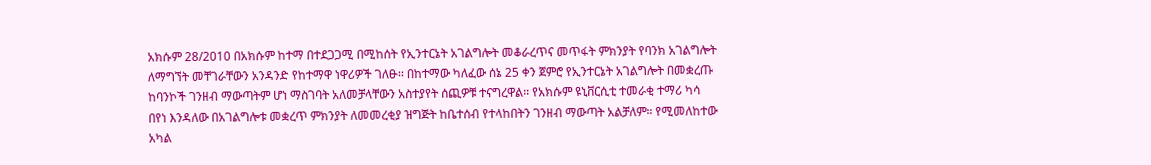አክሱም 28/2010 በአክሱም ከተማ በተደጋጋሚ በሚከሰት የኢንተርኔት አገልግሎት መቆራረጥና መጥፋት ምክንያት የባንክ አገልግሎት ለማግኘት መቸገራቸውን አንዳንድ የከተማዋ ነዋሪዎች ገለፁ፡፡ በከተማው ካለፈው ሰኔ 25 ቀን ጀምሮ የኢንተርኔት አገልግሎት በመቋረጡ ከባንኮች ገንዘብ ማውጣትም ሆነ ማስገባት አለመቻላቸውን አስተያየት ሰጪዎቹ ተናግረዋል፡፡ የአክሱም ዩኒቨርሲቲ ተመራቂ ተማሪ ካሳ በየነ እንዳለው በአገልግሎቱ መቋረጥ ምክንያት ለመመረቂያ ዝግጅት ከቤተሰብ የተላከበትን ገንዘብ ማውጣት አልቻለም። የሚመለከተው አካል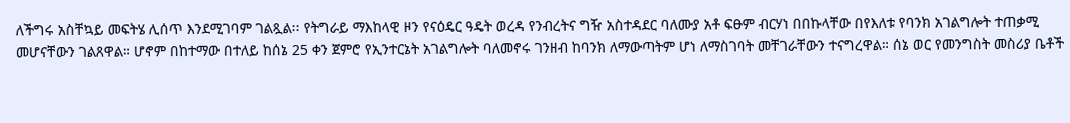ለችግሩ አስቸኳይ መፍትሄ ሊሰጥ እንደሚገባም ገልጿል፡፡ የትግራይ ማእከላዊ ዞን የናዕዴር ዓዴት ወረዳ የንብረትና ግዥ አስተዳደር ባለሙያ አቶ ፍፁም ብርሃነ በበኩላቸው በየእለቱ የባንክ አገልግሎት ተጠቃሚ መሆናቸውን ገልጸዋል። ሆኖም በከተማው በተለይ ከሰኔ 25 ቀን ጀምሮ የኢንተርኔት አገልግሎት ባለመኖሩ ገንዘብ ከባንክ ለማውጣትም ሆነ ለማስገባት መቸገራቸውን ተናግረዋል። ሰኔ ወር የመንግስት መስሪያ ቤቶች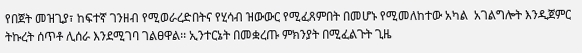የበጀት መዝጊያ፣ ከፍተኛ ገንዘብ የሚወራረድበትና የሂሳብ ዝውውር የሚፈጸምበት በመሆኑ የሚመለከተው አካል  አገልግሎት እንዲጀምር ትኩረት ሰጥቶ ሊሰራ እንደሚገባ ገልፀዋል፡፡ ኢንተርኔት በመቋረጡ ምክንያት በሚፈልጉት ጊዜ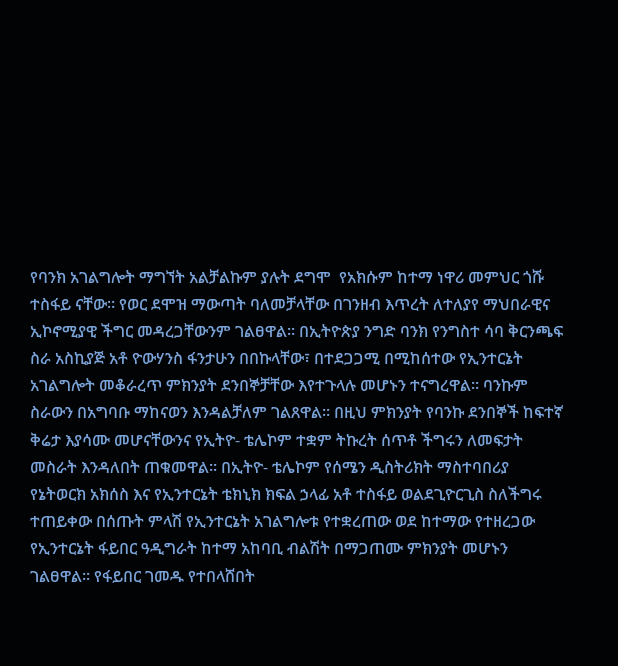የባንክ አገልግሎት ማግኘት አልቻልኩም ያሉት ደግሞ  የአክሱም ከተማ ነዋሪ መምህር ጎሹ ተስፋይ ናቸው። የወር ደሞዝ ማውጣት ባለመቻላቸው በገንዘብ እጥረት ለተለያየ ማህበራዊና ኢኮኖሚያዊ ችግር መዳረጋቸውንም ገልፀዋል፡፡ በኢትዮጵያ ንግድ ባንክ የንግስተ ሳባ ቅርንጫፍ ስራ አስኪያጅ አቶ ዮውሃንስ ፋንታሁን በበኩላቸው፣ በተደጋጋሚ በሚከሰተው የኢንተርኔት አገልግሎት መቆራረጥ ምክንያት ደንበኞቻቸው እየተጉላሉ መሆኑን ተናግረዋል። ባንኩም ስራውን በአግባቡ ማከናወን እንዳልቻለም ገልጸዋል። በዚህ ምክንያት የባንኩ ደንበኞች ከፍተኛ ቅሬታ እያሳሙ መሆናቸውንና የኢትዮ- ቴሌኮም ተቋም ትኩረት ሰጥቶ ችግሩን ለመፍታት መስራት እንዳለበት ጠቁመዋል፡፡ በኢትዮ- ቴሌኮም የሰሜን ዲስትሪክት ማስተባበሪያ የኔትወርክ አክሰስ እና የኢንተርኔት ቴክኒክ ክፍል ኃላፊ አቶ ተስፋይ ወልደጊዮርጊስ ስለችግሩ ተጠይቀው በሰጡት ምላሽ የኢንተርኔት አገልግሎቱ የተቋረጠው ወደ ከተማው የተዘረጋው የኢንተርኔት ፋይበር ዓዲግራት ከተማ አከባቢ ብልሽት በማጋጠሙ ምክንያት መሆኑን ገልፀዋል፡፡ የፋይበር ገመዱ የተበላሸበት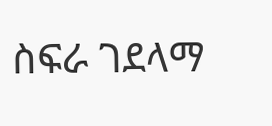ስፍራ ገደላማ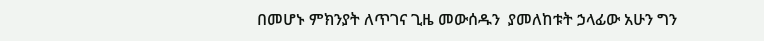በመሆኑ ምክንያት ለጥገና ጊዜ መውሰዱን  ያመለከቱት ኃላፊው አሁን ግን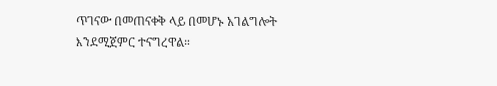ጥገናው በመጠናቀቅ ላይ በመሆኑ አገልግሎት እንደሚጀምር ተናግረዋል።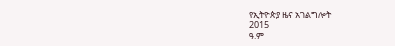የኢትዮጵያ ዜና አገልግሎት
2015
ዓ.ም